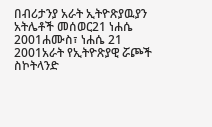በብሪታንያ አራት ኢትዮጽያዉያን አትሌቶች መሰወር21 ነሐሴ 2001ሐሙስ፣ ነሐሴ 21 2001አራት የኢትዮጽያዊ ሯጮች ስኮትላንድ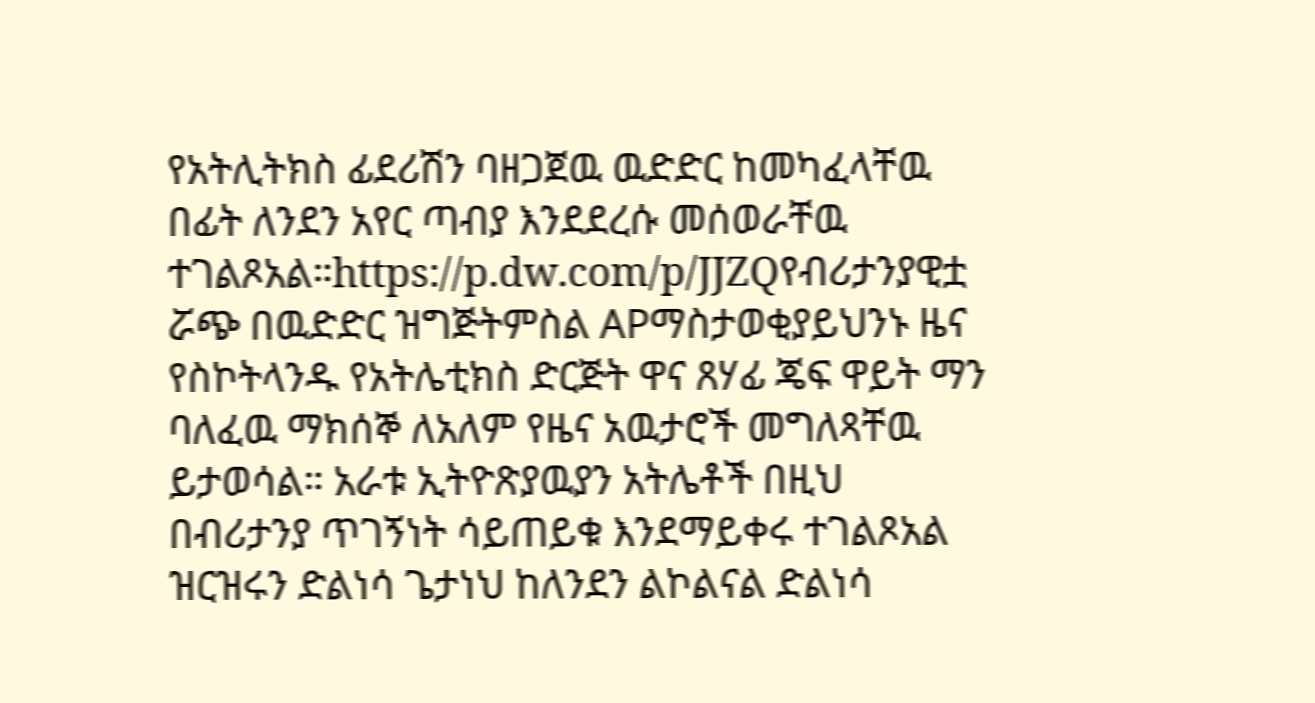የአትሊትክስ ፊደሪሽን ባዘጋጀዉ ዉድድር ከመካፈላቸዉ በፊት ለንደን አየር ጣብያ እንደደረሱ መሰወራቸዉ ተገልጾአል።https://p.dw.com/p/JJZQየብሪታንያዊቷ ሯጭ በዉድድር ዝግጅትምስል APማስታወቂያይህንኑ ዜና የስኮትላንዱ የአትሌቲክስ ድርጅት ዋና ጸሃፊ ጄፍ ዋይት ማን ባለፈዉ ማክሰኞ ለአለም የዜና አዉታሮች መግለጻቸዉ ይታወሳል። አራቱ ኢትዮጽያዉያን አትሌቶች በዚህ በብሪታንያ ጥገኝነት ሳይጠይቁ እንደማይቀሩ ተገልጾአል ዝርዝሩን ድልነሳ ጌታነህ ከለንደን ልኮልናል ድልነሳ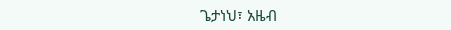ጌታነህ፣ አዜብ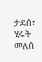ታደሰ፣ ሂሩት መለሰ